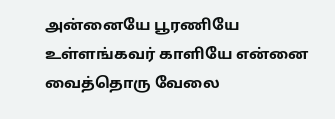அன்னையே பூரணியே உள்ளங்கவர் காளியே என்னை வைத்தொரு வேலை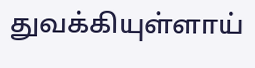துவக்கியுள்ளாய்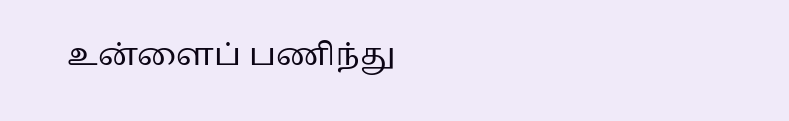உன்ளைப் பணிந்து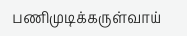பணிமுடிக்கருள்வாய்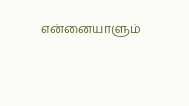என்னையாளும்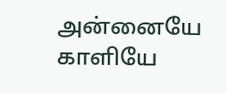அன்னையே காளியே